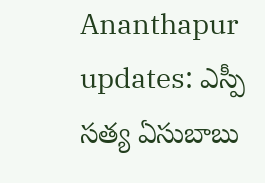Ananthapur updates: ఎస్పీ సత్య ఏసుబాబు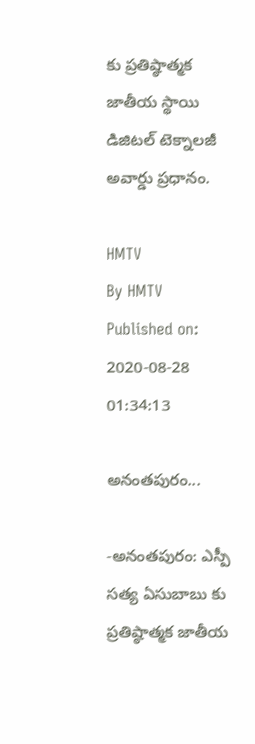కు ప్రతిష్ఠాత్మక జాతీయ స్థాయి డిజిటల్ టెక్నాలజీ అవార్డు ప్రధానం.

HMTV
By HMTV
Published on: 2020-08-28 01:34:13

అనంతపురం...

-అనంతపురం: ఎస్పీ సత్య ఏసుబాబు కు ప్రతిష్ఠాత్మక జాతీయ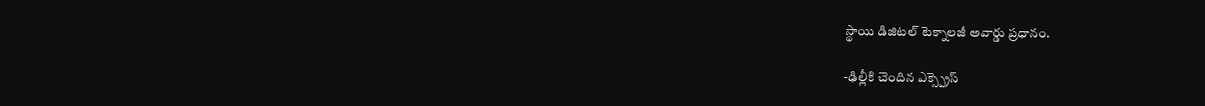స్థాయి డిజిటల్ టెక్నాలజీ అవార్డు ప్రధానం.

-ఢిల్లీకి చెందిన ఎక్స్ప్రెస్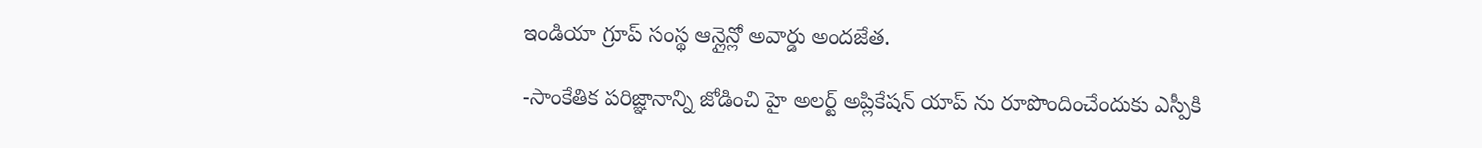ఇండియా గ్రూప్ సంస్థ ఆన్లైన్లో అవార్డు అందజేత.

-సాంకేతిక పరిజ్ఞానాన్ని జోడించి హై అలర్ట్ అప్లికేషన్ యాప్ ను రూపొందించేందుకు ఎస్పీకి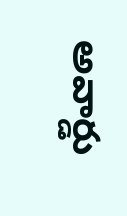అవార్డు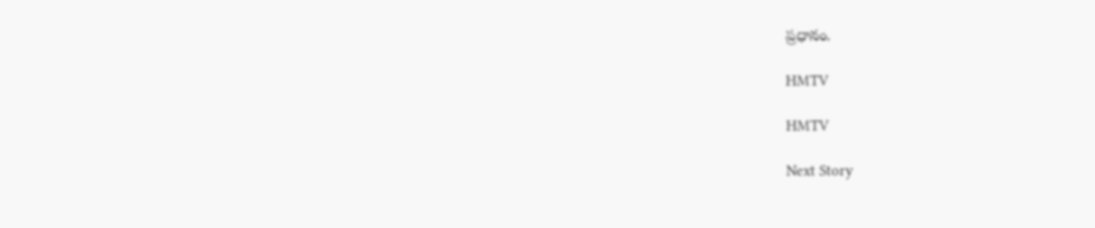ప్రధానం.

HMTV

HMTV

Next Story